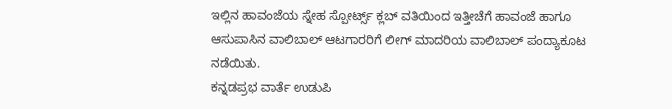ಇಲ್ಲಿನ ಹಾವಂಜೆಯ ಸ್ನೇಹ ಸ್ಪೋರ್ಟ್ಸ್ ಕ್ಲಬ್ ವತಿಯಿಂದ ಇತ್ತೀಚೆಗೆ ಹಾವಂಜೆ ಹಾಗೂ ಆಸುಪಾಸಿನ ವಾಲಿಬಾಲ್ ಆಟಗಾರರಿಗೆ ಲೀಗ್ ಮಾದರಿಯ ವಾಲಿಬಾಲ್ ಪಂದ್ಯಾಕೂಟ ನಡೆಯಿತು.
ಕನ್ನಡಪ್ರಭ ವಾರ್ತೆ ಉಡುಪಿ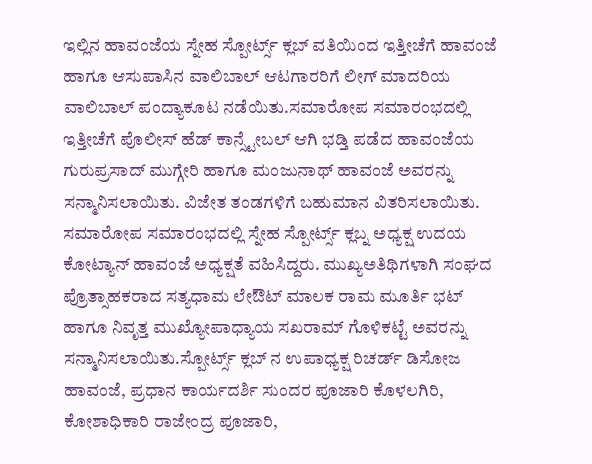ಇಲ್ಲಿನ ಹಾವಂಜೆಯ ಸ್ನೇಹ ಸ್ಪೋರ್ಟ್ಸ್ ಕ್ಲಬ್ ವತಿಯಿಂದ ಇತ್ತೀಚೆಗೆ ಹಾವಂಜೆ ಹಾಗೂ ಆಸುಪಾಸಿನ ವಾಲಿಬಾಲ್ ಆಟಗಾರರಿಗೆ ಲೀಗ್ ಮಾದರಿಯ ವಾಲಿಬಾಲ್ ಪಂದ್ಯಾಕೂಟ ನಡೆಯಿತು.ಸಮಾರೋಪ ಸಮಾರಂಭದಲ್ಲಿ ಇತ್ತೀಚೆಗೆ ಪೊಲೀಸ್ ಹೆಡ್ ಕಾನ್ಸ್ಟೇಬಲ್ ಆಗಿ ಭಡ್ತಿ ಪಡೆದ ಹಾವಂಜೆಯ ಗುರುಪ್ರಸಾದ್ ಮುಗ್ಗೇರಿ ಹಾಗೂ ಮಂಜುನಾಥ್ ಹಾವಂಜೆ ಅವರನ್ನು ಸನ್ಮಾನಿಸಲಾಯಿತು. ವಿಜೇತ ತಂಡಗಳಿಗೆ ಬಹುಮಾನ ವಿತರಿಸಲಾಯಿತು. ಸಮಾರೋಪ ಸಮಾರಂಭದಲ್ಲಿ ಸ್ನೇಹ ಸ್ಪೋರ್ಟ್ಸ್ ಕ್ಲಬ್ನ ಅಧ್ಯಕ್ಷ ಉದಯ ಕೋಟ್ಯಾನ್ ಹಾವಂಜೆ ಅಧ್ಯಕ್ಷತೆ ವಹಿಸಿದ್ದರು. ಮುಖ್ಯಅತಿಥಿಗಳಾಗಿ ಸಂಘದ ಪ್ರೊತ್ಸಾಹಕರಾದ ಸತ್ಯಧಾಮ ಲೇಔಟ್ ಮಾಲಕ ರಾಮ ಮೂರ್ತಿ ಭಟ್ ಹಾಗೂ ನಿವೃತ್ತ ಮುಖ್ಯೋಪಾಧ್ಯಾಯ ಸಖರಾಮ್ ಗೊಳಿಕಟ್ಟೆ ಅವರನ್ನು ಸನ್ಮಾನಿಸಲಾಯಿತು.ಸ್ಪೋರ್ಟ್ಸ್ ಕ್ಲಬ್ ನ ಉಪಾಧ್ಯಕ್ಷ ರಿಚರ್ಡ್ ಡಿಸೋಜ ಹಾವಂಜೆ, ಪ್ರಧಾನ ಕಾರ್ಯದರ್ಶಿ ಸುಂದರ ಪೂಜಾರಿ ಕೊಳಲಗಿರಿ, ಕೋಶಾಧಿಕಾರಿ ರಾಜೇಂದ್ರ ಪೂಜಾರಿ,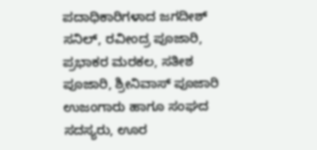ಪದಾಧಿಕಾರಿಗಳಾದ ಜಗದೀಶ್ ಸನಿಲ್, ರವೀಂದ್ರ ಪೂಜಾರಿ, ಪ್ರಭಾಕರ ಮರಕಲ, ಸತೀಶ ಪೂಜಾರಿ, ಶ್ರೀನಿವಾಸ್ ಪೂಜಾರಿ ಉಜಂಗಾರು ಹಾಗೂ ಸಂಘದ ಸದಸ್ಯರು, ಊರ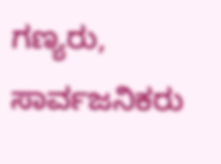ಗಣ್ಯರು, ಸಾರ್ವಜನಿಕರು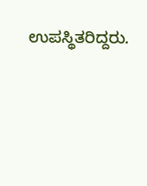ಉಪಸ್ಥಿತರಿದ್ದರು.